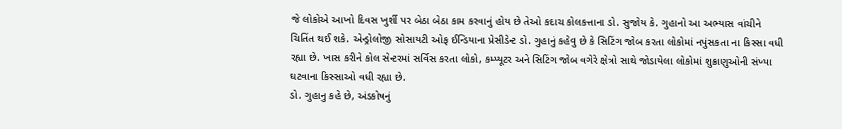જે લોકોએ આખો દિવસ ખુર્શી પર બેઠા બેઠા કામ કરવાનું હોય છે તેઓ કદાચ કોલકત્તાના ડો. સુજોય કે. ગુહાનો આ અભ્યાસ વાંચીને ચિતિંત થઈ શકે. એન્ડ્રોલોજી સોસાયટી ઓફ ઈન્ડિયાના પ્રેસીડેન્ટ ડો. ગુહાનું કહેવુ છે કે સિટિંગ જોબ કરતા લોકોમાં નપુંસકતા ના કિસ્સા વધી રહ્યા છે. ખાસ કરીને કોલ સેન્ટરમાં સર્વિસ કરતા લોકો, કમ્પ્યૂટર અને સિટિંગ જોબ વગેરે ક્ષેત્રો સાથે જોડાયેલા લોકોમાં શુક્રાણુઓની સંખ્યા ઘટવાના કિસ્સાઓ વધી રહ્યા છે.
ડો. ગુહાનુ કહે છે, અંડકોષનું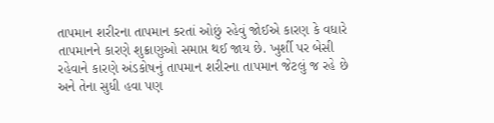તાપમાન શરીરના તાપમાન કરતાં ઓછું રહેવું જોઈએ કારણ કે વધારે તાપમાનને કારણે શુક્રાણુઓ સમાપ્ત થઈ જાય છે. ખુર્શી પર બેસી રહેવાને કારણે અંડકોષનું તાપમાન શરીરના તાપમાન જેટલું જ રહે છે અને તેના સુધી હવા પણ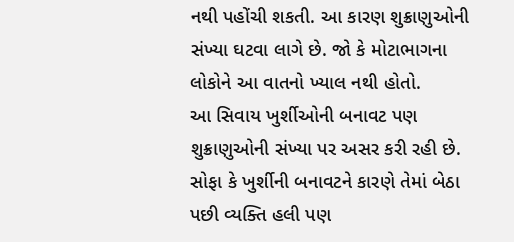નથી પહોંચી શકતી. આ કારણ શુક્રાણુઓની સંખ્યા ઘટવા લાગે છે. જો કે મોટાભાગના લોકોને આ વાતનો ખ્યાલ નથી હોતો.
આ સિવાય ખુર્શીઓની બનાવટ પણ શુક્રાણુઓની સંખ્યા પર અસર કરી રહી છે. સોફા કે ખુર્શીની બનાવટને કારણે તેમાં બેઠા પછી વ્યક્તિ હલી પણ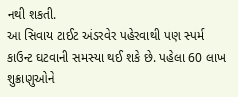નથી શકતી.
આ સિવાય ટાઈટ અંડરવેર પહેરવાથી પણ સ્પર્મ કાઉન્ટ ઘટવાની સમસ્યા થઈ શકે છે. પહેલા 60 લાખ શુક્રાણુઓને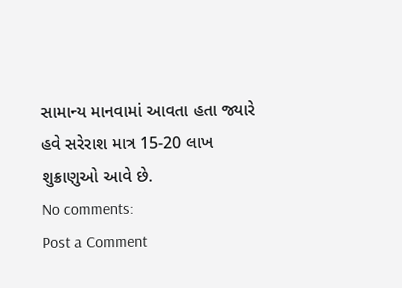સામાન્ય માનવામાં આવતા હતા જ્યારે હવે સરેરાશ માત્ર 15-20 લાખ શુક્રાણુઓ આવે છે.
No comments:
Post a Comment